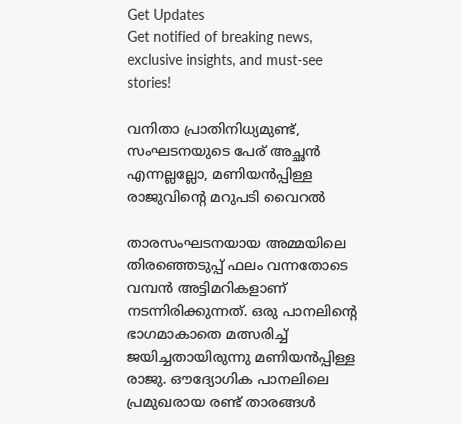Get Updates
Get notified of breaking news, exclusive insights, and must-see stories!

വനിതാ പ്രാതിനിധ്യമുണ്ട്, സംഘടനയുടെ പേര് അച്ഛന്‍ എന്നല്ലല്ലോ, മണിയന്‍പ്പിള്ള രാജുവിന്റെ മറുപടി വൈറല്‍

താരസംഘടനയായ അമ്മയിലെ തിരഞ്ഞെടുപ്പ് ഫലം വന്നതോടെ വമ്പന്‍ അട്ടിമറികളാണ് നടന്നിരിക്കുന്നത്. ഒരു പാനലിന്റെ ഭാഗമാകാതെ മത്സരിച്ച് ജയിച്ചതായിരുന്നു മണിയന്‍പ്പിള്ള രാജു. ഔദ്യോഗിക പാനലിലെ പ്രമുഖരായ രണ്ട് താരങ്ങള്‍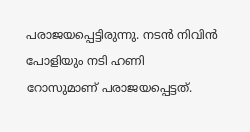പരാജയപ്പെട്ടിരുന്നു. നടന്‍ നിവിന്‍ പോളിയും നടി ഹണി റോസുമാണ് പരാജയപ്പെട്ടത്.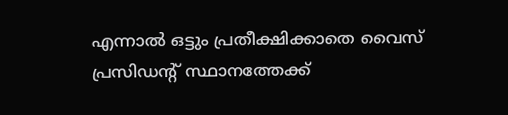എന്നാല്‍ ഒട്ടും പ്രതീക്ഷിക്കാതെ വൈസ് പ്രസിഡന്റ് സ്ഥാനത്തേക്ക്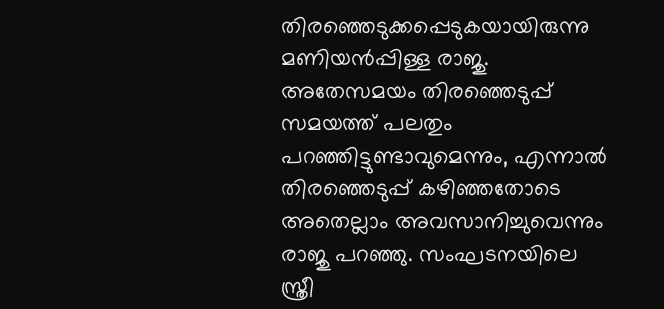തിരഞ്ഞെടുക്കപ്പെടുകയായിരുന്നു മണിയന്‍പ്പിള്ള രാജു. അതേസമയം തിരഞ്ഞെടുപ്പ് സമയത്ത് പലതും പറഞ്ഞിട്ടുണ്ടാവുമെന്നും, എന്നാല്‍ തിരഞ്ഞെടുപ്പ് കഴിഞ്ഞതോടെ അതെല്ലാം അവസാനിച്ചുവെന്നും രാജു പറഞ്ഞു. സംഘടനയിലെ സ്ത്രീ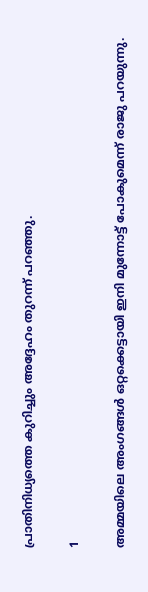പ്രാതിനിധ്യത്തെ കുറിച്ചും അദ്ദേഹം തുറന്ന് പറഞ്ഞു.

1

അമ്മയിലെ അംഗങ്ങള്‍ ഒറ്റക്കെട്ടായി ഇനി മുന്നോട്ട് പോകുമെന്ന് രാജു പറയുന്നു.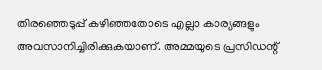തിരഞ്ഞെടുപ്പ് കഴിഞ്ഞതോടെ എല്ലാ കാര്യങ്ങളും അവസാനിച്ചിരിക്കുകയാണ്. അമ്മയുടെ പ്രസിഡന്റ്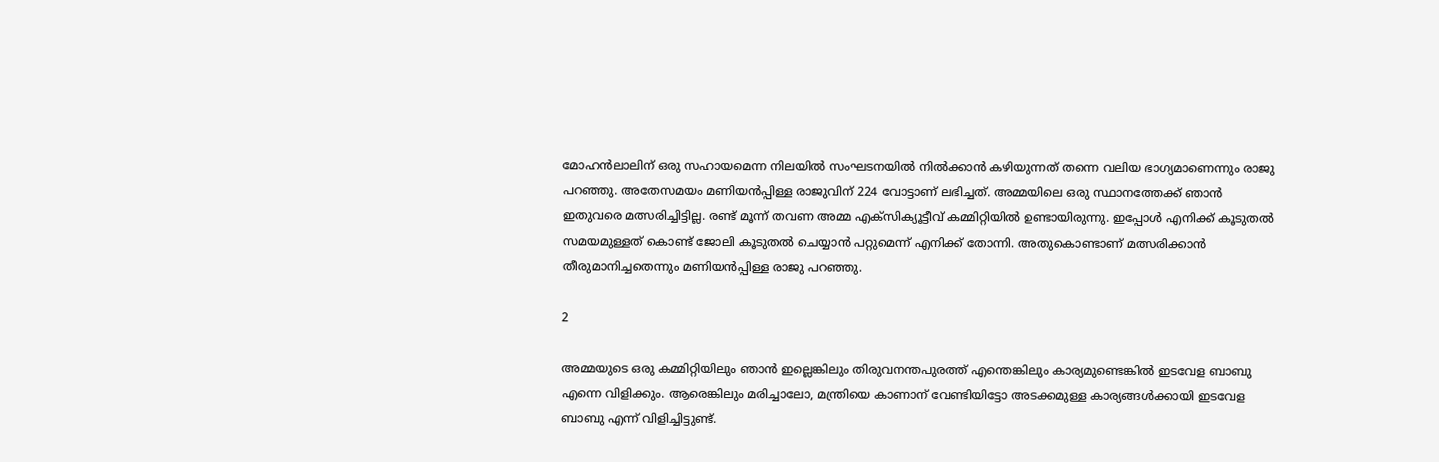മോഹന്‍ലാലിന് ഒരു സഹായമെന്ന നിലയില്‍ സംഘടനയില്‍ നില്‍ക്കാന്‍ കഴിയുന്നത് തന്നെ വലിയ ഭാഗ്യമാണെന്നും രാജു പറഞ്ഞു. അതേസമയം മണിയന്‍പ്പിള്ള രാജുവിന് 224 വോട്ടാണ് ലഭിച്ചത്. അമ്മയിലെ ഒരു സ്ഥാനത്തേക്ക് ഞാന്‍ ഇതുവരെ മത്സരിച്ചിട്ടില്ല. രണ്ട് മൂന്ന് തവണ അമ്മ എക്‌സിക്യൂട്ടീവ് കമ്മിറ്റിയില്‍ ഉണ്ടായിരുന്നു. ഇപ്പോള്‍ എനിക്ക് കൂടുതല്‍ സമയമുള്ളത് കൊണ്ട് ജോലി കൂടുതല്‍ ചെയ്യാന്‍ പറ്റുമെന്ന് എനിക്ക് തോന്നി. അതുകൊണ്ടാണ് മത്സരിക്കാന്‍ തീരുമാനിച്ചതെന്നും മണിയന്‍പ്പിള്ള രാജു പറഞ്ഞു.

2

അമ്മയുടെ ഒരു കമ്മിറ്റിയിലും ഞാന്‍ ഇല്ലെങ്കിലും തിരുവനന്തപുരത്ത് എന്തെങ്കിലും കാര്യമുണ്ടെങ്കില്‍ ഇടവേള ബാബു എന്നെ വിളിക്കും. ആരെങ്കിലും മരിച്ചാലോ, മന്ത്രിയെ കാണാന് വേണ്ടിയിട്ടോ അടക്കമുള്ള കാര്യങ്ങള്‍ക്കായി ഇടവേള ബാബു എന്ന് വിളിച്ചിട്ടുണ്ട്.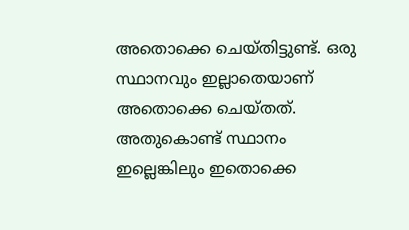അതൊക്കെ ചെയ്തിട്ടുണ്ട്. ഒരു സ്ഥാനവും ഇല്ലാതെയാണ് അതൊക്കെ ചെയ്തത്. അതുകൊണ്ട് സ്ഥാനം ഇല്ലെങ്കിലും ഇതൊക്കെ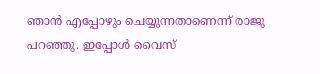ഞാന്‍ എപ്പോഴും ചെയ്യുന്നതാണെന്ന് രാജു പറഞ്ഞു. ഇപ്പോള്‍ വൈസ്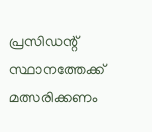പ്രസിഡന്റ് സ്ഥാനത്തേക്ക് മത്സരിക്കണം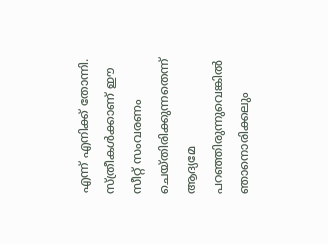എന്ന് എനിക്ക് തോന്നി. സ്ത്രീകള്‍ക്കാണ് ഈ സീറ്റ് സംവരണം ചെയ്തിരിക്കുന്നതെന്ന് ആദ്യമേ പറഞ്ഞിരുന്നുവെങ്കില്‍ ഞാനൊരിക്കലും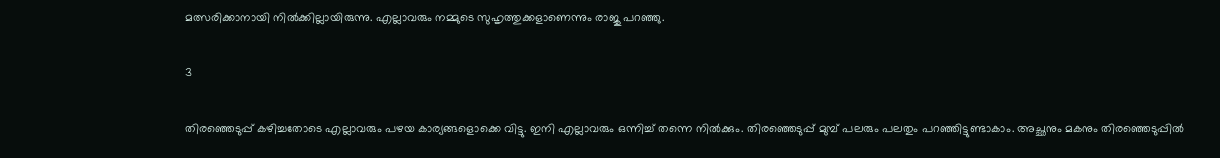മത്സരിക്കാനായി നില്‍ക്കില്ലായിരുന്നു. എല്ലാവരും നമ്മുടെ സുഹൃത്തുക്കളാണെന്നും രാജു പറഞ്ഞു.

3

തിരഞ്ഞെടുപ്പ് കഴിച്ചതോടെ എല്ലാവരും പഴയ കാര്യങ്ങളൊക്കെ വിട്ടു. ഇനി എല്ലാവരും ഒന്നിച്ച് തന്നെ നില്‍ക്കും. തിരഞ്ഞെടുപ്പ് മുമ്പ് പലരും പലതും പറഞ്ഞിട്ടുണ്ടാകാം. അച്ഛനും മകനും തിരഞ്ഞെടുപ്പില്‍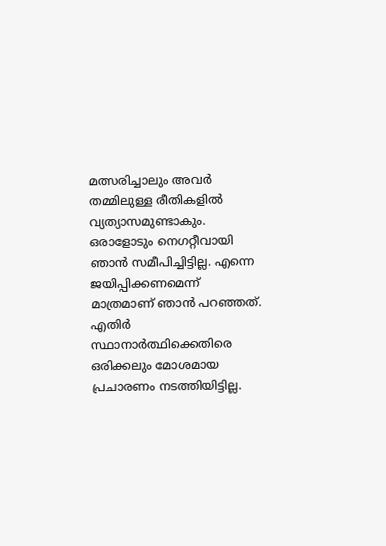മത്സരിച്ചാലും അവര്‍ തമ്മിലുള്ള രീതികളില്‍ വ്യത്യാസമുണ്ടാകും. ഒരാളോടും നെഗറ്റീവായി ഞാന്‍ സമീപിച്ചിട്ടില്ല. എന്നെ ജയിപ്പിക്കണമെന്ന് മാത്രമാണ് ഞാന്‍ പറഞ്ഞത്. എതിര്‍ സ്ഥാനാര്‍ത്ഥിക്കെതിരെ ഒരിക്കലും മോശമായ പ്രചാരണം നടത്തിയിട്ടില്ല.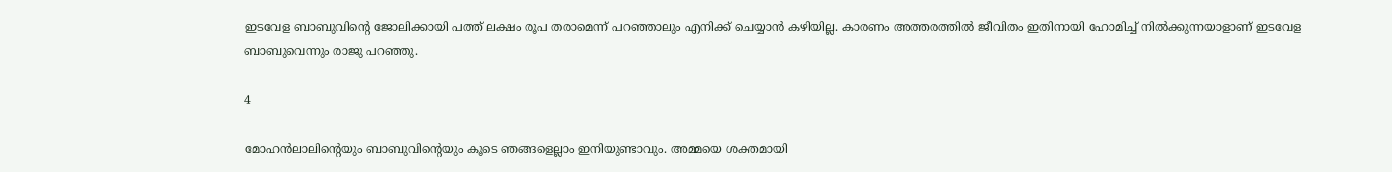ഇടവേള ബാബുവിന്റെ ജോലിക്കായി പത്ത് ലക്ഷം രൂപ തരാമെന്ന് പറഞ്ഞാലും എനിക്ക് ചെയ്യാന്‍ കഴിയില്ല. കാരണം അത്തരത്തില്‍ ജീവിതം ഇതിനായി ഹോമിച്ച് നില്‍ക്കുന്നയാളാണ് ഇടവേള ബാബുവെന്നും രാജു പറഞ്ഞു.

4

മോഹന്‍ലാലിന്റെയും ബാബുവിന്റെയും കൂടെ ഞങ്ങളെല്ലാം ഇനിയുണ്ടാവും. അമ്മയെ ശക്തമായി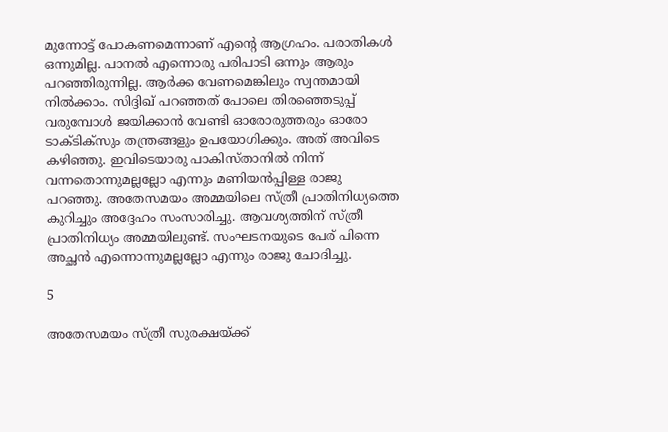മുന്നോട്ട് പോകണമെന്നാണ് എന്റെ ആഗ്രഹം. പരാതികള്‍ ഒന്നുമില്ല. പാനല്‍ എന്നൊരു പരിപാടി ഒന്നും ആരും പറഞ്ഞിരുന്നില്ല. ആര്‍ക്ക വേണമെങ്കിലും സ്വന്തമായി നില്‍ക്കാം. സിദ്ദിഖ് പറഞ്ഞത് പോലെ തിരഞ്ഞെടുപ്പ് വരുമ്പോള്‍ ജയിക്കാന്‍ വേണ്ടി ഓരോരുത്തരും ഓരോ ടാക്ടിക്‌സും തന്ത്രങ്ങളും ഉപയോഗിക്കും. അത് അവിടെ കഴിഞ്ഞു. ഇവിടെയാരു പാകിസ്താനില്‍ നിന്ന് വന്നതൊന്നുമല്ലല്ലോ എന്നും മണിയന്‍പ്പിള്ള രാജു പറഞ്ഞു. അതേസമയം അമ്മയിലെ സ്ത്രീ പ്രാതിനിധ്യത്തെ കുറിച്ചും അദ്ദേഹം സംസാരിച്ചു. ആവശ്യത്തിന് സ്ത്രീ പ്രാതിനിധ്യം അമ്മയിലുണ്ട്. സംഘടനയുടെ പേര് പിന്നെ അച്ഛന്‍ എന്നൊന്നുമല്ലല്ലോ എന്നും രാജു ചോദിച്ചു.

5

അതേസമയം സ്ത്രീ സുരക്ഷയ്ക്ക്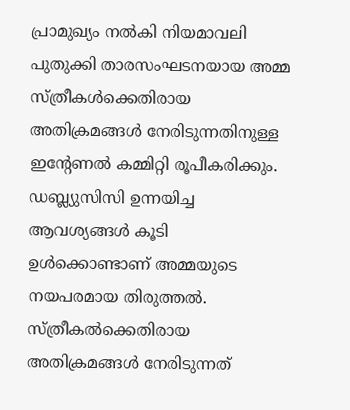പ്രാമുഖ്യം നല്‍കി നിയമാവലി പുതുക്കി താരസംഘടനയായ അമ്മ സ്ത്രീകള്‍ക്കെതിരായ അതിക്രമങ്ങള്‍ നേരിടുന്നതിനുള്ള ഇന്റേണല്‍ കമ്മിറ്റി രൂപീകരിക്കും. ഡബ്ല്യുസിസി ഉന്നയിച്ച ആവശ്യങ്ങള്‍ കൂടി ഉള്‍ക്കൊണ്ടാണ് അമ്മയുടെ നയപരമായ തിരുത്തല്‍. സ്ത്രീകല്‍ക്കെതിരായ അതിക്രമങ്ങള്‍ നേരിടുന്നത്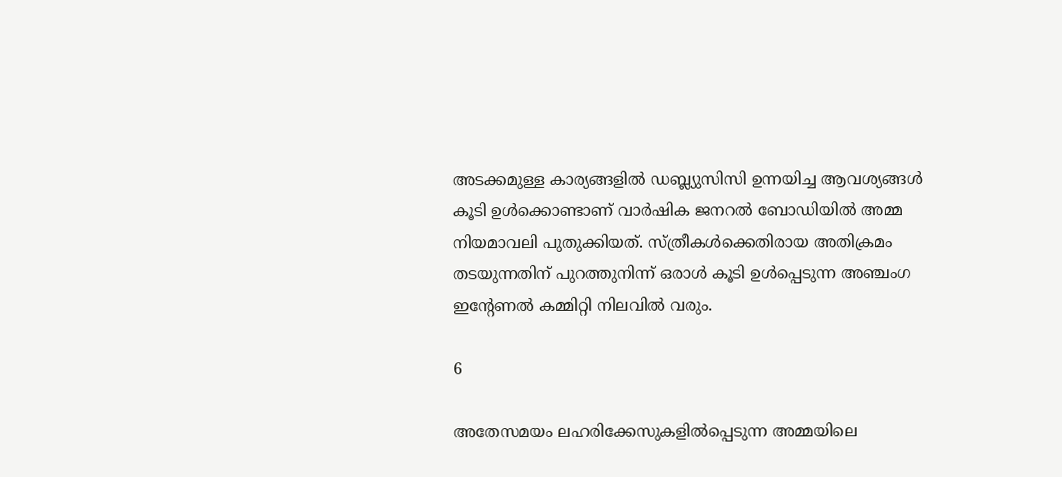അടക്കമുള്ള കാര്യങ്ങളില്‍ ഡബ്ല്യുസിസി ഉന്നയിച്ച ആവശ്യങ്ങള്‍ കൂടി ഉള്‍ക്കൊണ്ടാണ് വാര്‍ഷിക ജനറല്‍ ബോഡിയില്‍ അമ്മ നിയമാവലി പുതുക്കിയത്. സ്ത്രീകള്‍ക്കെതിരായ അതിക്രമം തടയുന്നതിന് പുറത്തുനിന്ന് ഒരാള്‍ കൂടി ഉള്‍പ്പെടുന്ന അഞ്ചംഗ ഇന്റേണല്‍ കമ്മിറ്റി നിലവില്‍ വരും.

6

അതേസമയം ലഹരിക്കേസുകളില്‍പ്പെടുന്ന അമ്മയിലെ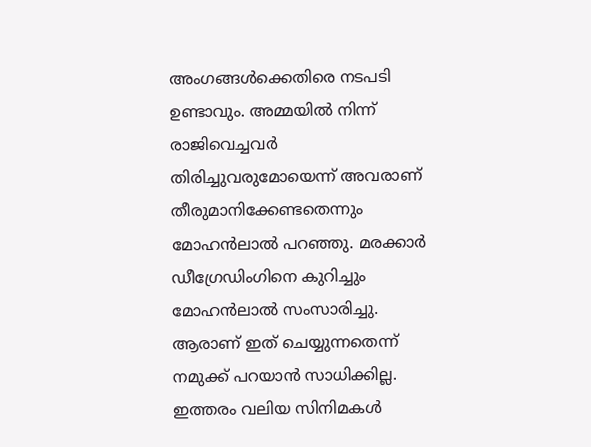അംഗങ്ങള്‍ക്കെതിരെ നടപടി ഉണ്ടാവും. അമ്മയില്‍ നിന്ന് രാജിവെച്ചവര്‍ തിരിച്ചുവരുമോയെന്ന് അവരാണ് തീരുമാനിക്കേണ്ടതെന്നും മോഹന്‍ലാല്‍ പറഞ്ഞു. മരക്കാര്‍ ഡീഗ്രേഡിംഗിനെ കുറിച്ചും മോഹന്‍ലാല്‍ സംസാരിച്ചു. ആരാണ് ഇത് ചെയ്യുന്നതെന്ന് നമുക്ക് പറയാന്‍ സാധിക്കില്ല. ഇത്തരം വലിയ സിനിമകള്‍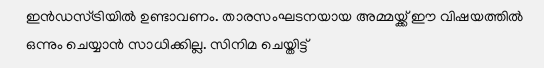ഇന്‍ഡസ്ട്രിയില്‍ ഉണ്ടാവണം. താരസംഘടനയായ അമ്മയ്ക്ക് ഈ വിഷയത്തില്‍ ഒന്നും ചെയ്യാന്‍ സാധിക്കില്ല. സിനിമ ചെയ്തിട്ട്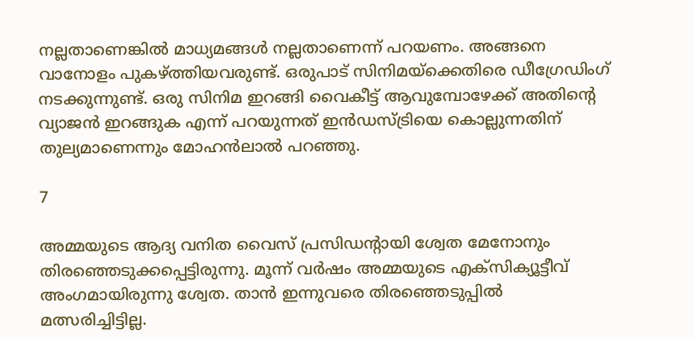നല്ലതാണെങ്കില്‍ മാധ്യമങ്ങള്‍ നല്ലതാണെന്ന് പറയണം. അങ്ങനെ വാനോളം പുകഴ്ത്തിയവരുണ്ട്. ഒരുപാട് സിനിമയ്‌ക്കെതിരെ ഡീഗ്രേഡിംഗ് നടക്കുന്നുണ്ട്. ഒരു സിനിമ ഇറങ്ങി വൈകീട്ട് ആവുമ്പോഴേക്ക് അതിന്റെ വ്യാജന്‍ ഇറങ്ങുക എന്ന് പറയുന്നത് ഇന്‍ഡസ്ട്രിയെ കൊല്ലുന്നതിന് തുല്യമാണെന്നും മോഹന്‍ലാല്‍ പറഞ്ഞു.

7

അമ്മയുടെ ആദ്യ വനിത വൈസ് പ്രസിഡന്റായി ശ്വേത മേനോനും തിരഞ്ഞെടുക്കപ്പെട്ടിരുന്നു. മൂന്ന് വര്‍ഷം അമ്മയുടെ എക്‌സിക്യൂട്ടീവ് അംഗമായിരുന്നു ശ്വേത. താന്‍ ഇന്നുവരെ തിരഞ്ഞെടുപ്പില്‍ മത്സരിച്ചിട്ടില്ല.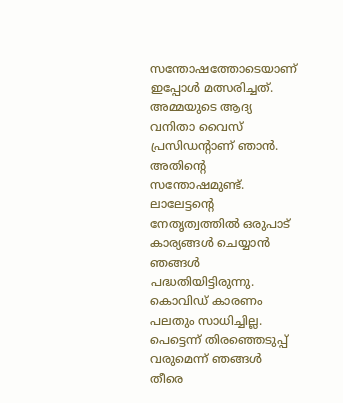സന്തോഷത്തോടെയാണ് ഇപ്പോള്‍ മത്സരിച്ചത്. അമ്മയുടെ ആദ്യ വനിതാ വൈസ് പ്രസിഡന്റാണ് ഞാന്‍. അതിന്റെ സന്തോഷമുണ്ട്. ലാലേട്ടന്റെ നേതൃത്വത്തില്‍ ഒരുപാട് കാര്യങ്ങള്‍ ചെയ്യാന്‍ ഞങ്ങള്‍ പദ്ധതിയിട്ടിരുന്നു. കൊവിഡ് കാരണം പലതും സാധിച്ചില്ല. പെട്ടെന്ന് തിരഞ്ഞെടുപ്പ് വരുമെന്ന് ഞങ്ങള്‍ തീരെ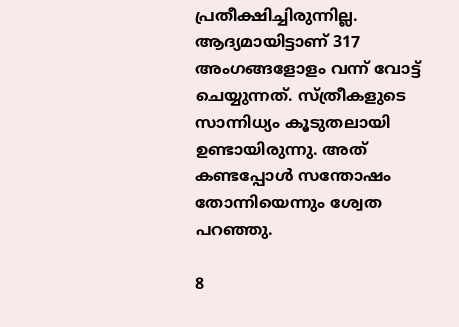പ്രതീക്ഷിച്ചിരുന്നില്ല. ആദ്യമായിട്ടാണ് 317 അംഗങ്ങളോളം വന്ന് വോട്ട് ചെയ്യുന്നത്. സ്ത്രീകളുടെ സാന്നിധ്യം കൂടുതലായി ഉണ്ടായിരുന്നു. അത് കണ്ടപ്പോള്‍ സന്തോഷം തോന്നിയെന്നും ശ്വേത പറഞ്ഞു.

8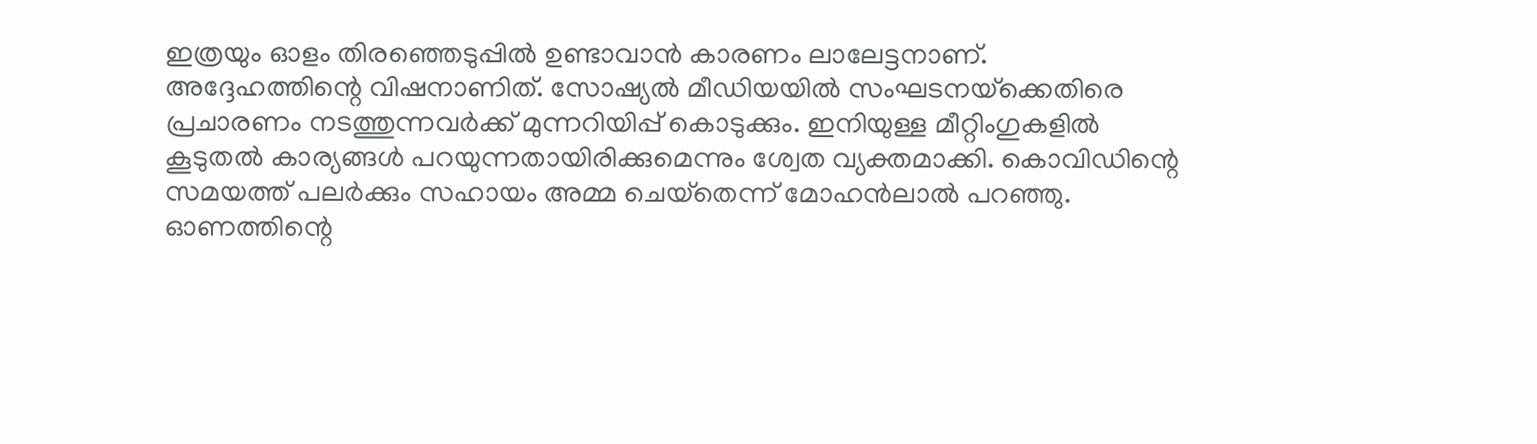ഇത്രയും ഓളം തിരഞ്ഞെടുപ്പില്‍ ഉണ്ടാവാന്‍ കാരണം ലാലേട്ടനാണ്. അദ്ദേഹത്തിന്റെ വിഷനാണിത്. സോഷ്യല്‍ മീഡിയയില്‍ സംഘടനയ്‌ക്കെതിരെ പ്രചാരണം നടത്തുന്നവര്‍ക്ക് മുന്നറിയിപ്പ് കൊടുക്കും. ഇനിയുള്ള മീറ്റിംഗുകളില്‍ കൂടുതല്‍ കാര്യങ്ങള്‍ പറയുന്നതായിരിക്കുമെന്നും ശ്വേത വ്യക്തമാക്കി. കൊവിഡിന്റെ സമയത്ത് പലര്‍ക്കും സഹായം അമ്മ ചെയ്‌തെന്ന് മോഹന്‍ലാല്‍ പറഞ്ഞു. ഓണത്തിന്റെ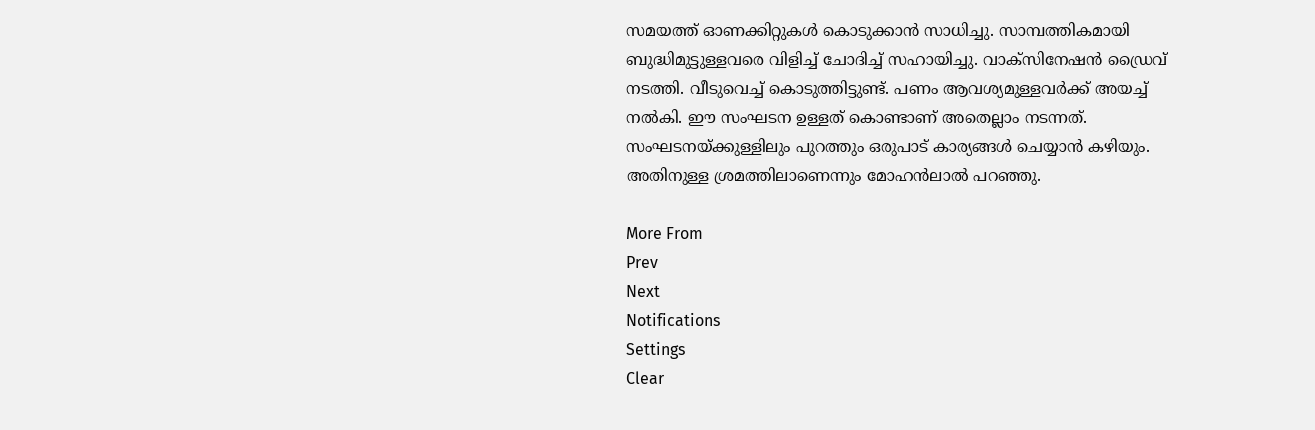സമയത്ത് ഓണക്കിറ്റുകള്‍ കൊടുക്കാന്‍ സാധിച്ചു. സാമ്പത്തികമായി ബുദ്ധിമുട്ടുള്ളവരെ വിളിച്ച് ചോദിച്ച് സഹായിച്ചു. വാക്‌സിനേഷന്‍ ഡ്രൈവ് നടത്തി. വീടുവെച്ച് കൊടുത്തിട്ടുണ്ട്. പണം ആവശ്യമുള്ളവര്‍ക്ക് അയച്ച് നല്‍കി. ഈ സംഘടന ഉള്ളത് കൊണ്ടാണ് അതെല്ലാം നടന്നത്. സംഘടനയ്ക്കുള്ളിലും പുറത്തും ഒരുപാട് കാര്യങ്ങള്‍ ചെയ്യാന്‍ കഴിയും. അതിനുള്ള ശ്രമത്തിലാണെന്നും മോഹന്‍ലാല്‍ പറഞ്ഞു.

More From
Prev
Next
Notifications
Settings
Clear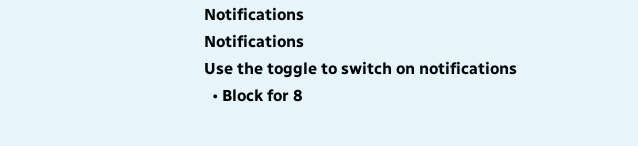Notifications
Notifications
Use the toggle to switch on notifications
  • Block for 8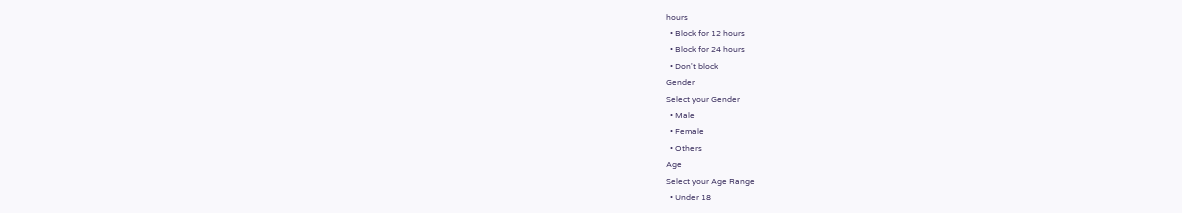hours
  • Block for 12 hours
  • Block for 24 hours
  • Don't block
Gender
Select your Gender
  • Male
  • Female
  • Others
Age
Select your Age Range
  • Under 18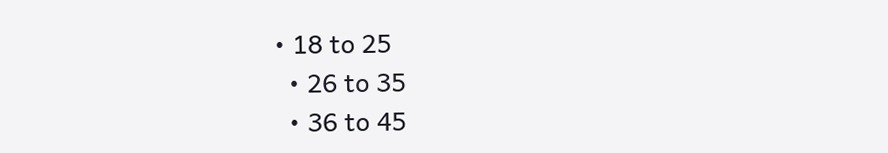• 18 to 25
  • 26 to 35
  • 36 to 45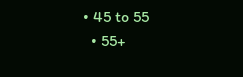• 45 to 55
  • 55+